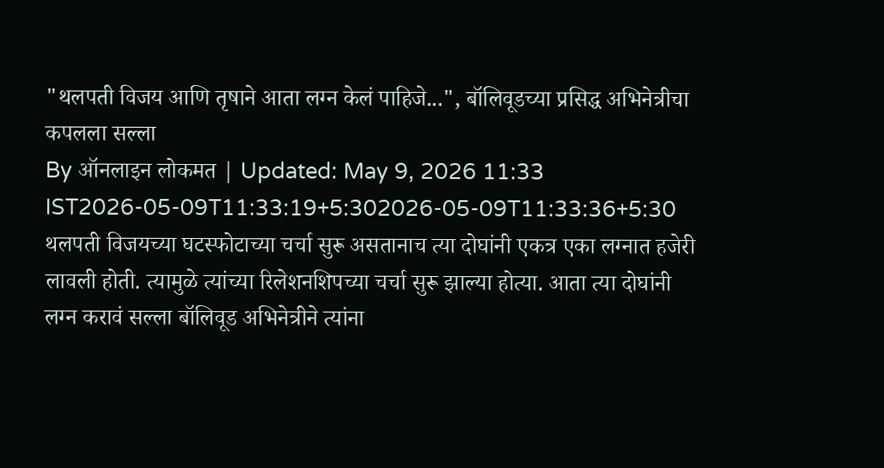"थलपती विजय आणि तृषाने आता लग्न केलं पाहिजे...", बॉलिवूडच्या प्रसिद्ध अभिनेत्रीचा कपलला सल्ला
By ऑनलाइन लोकमत | Updated: May 9, 2026 11:33 IST2026-05-09T11:33:19+5:302026-05-09T11:33:36+5:30
थलपती विजयच्या घटस्फोटाच्या चर्चा सुरू असतानाच त्या दोघांनी एकत्र एका लग्नात हजेरी लावली होती. त्यामुळे त्यांच्या रिलेशनशिपच्या चर्चा सुरू झाल्या होत्या. आता त्या दोघांनी लग्न करावं सल्ला बॉलिवूड अभिनेत्रीने त्यांना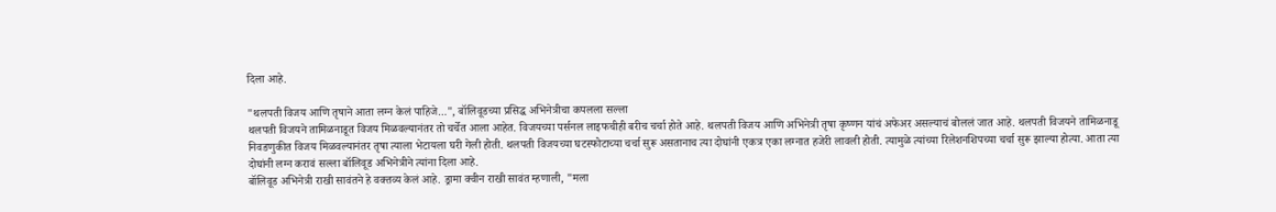दिला आहे.

"थलपती विजय आणि तृषाने आता लग्न केलं पाहिजे...", बॉलिवूडच्या प्रसिद्ध अभिनेत्रीचा कपलला सल्ला
थलपती विजयने तामिळनाडूत विजय मिळवल्यानंतर तो चर्चेत आला आहेत. विजयच्या पर्सनल लाइफचीही बरीच चर्चा होते आहे. थलपती विजय आणि अभिनेत्री तृषा कृष्णन यांचं अफेअर असल्याचं बोललं जात आहे. थलपती विजयने तामिळनाडू निवडणुकीत विजय मिळवल्यानंतर तृषा त्याला भेटायला घरी गेली होती. थलपती विजयच्या घटस्फोटाच्या चर्चा सुरू असतानाच त्या दोघांनी एकत्र एका लग्नात हजेरी लावली होती. त्यामुळे त्यांच्या रिलेशनशिपच्या चर्चा सुरू झाल्या होत्या. आता त्या दोघांनी लग्न करावं सल्ला बॉलिवूड अभिनेत्रीने त्यांना दिला आहे.
बॉलिवूड अभिनेत्री राखी सावंतने हे वक्तव्य केलं आहे. ड्रामा क्वीन राखी सावंत म्हणाली, "मला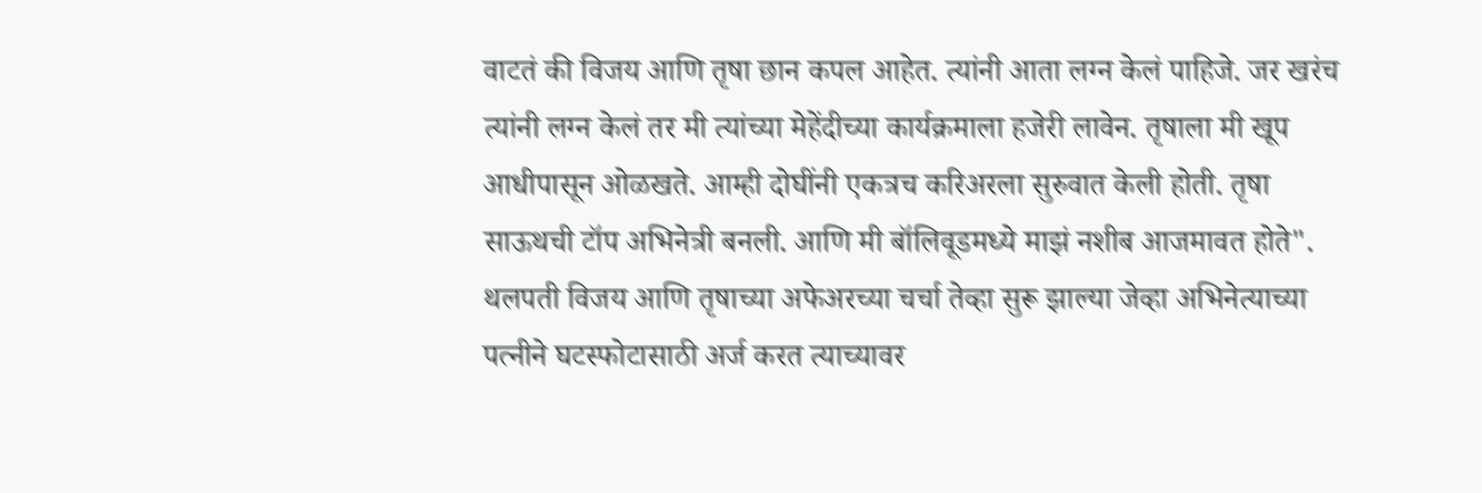वाटतं की विजय आणि तृषा छान कपल आहेत. त्यांनी आता लग्न केलं पाहिजे. जर खरंच त्यांनी लग्न केलं तर मी त्यांच्या मेहेंदीच्या कार्यक्रमाला हजेरी लावेन. तृषाला मी खूप आधीपासून ओळखते. आम्ही दोघींनी एकत्रच करिअरला सुरुवात केली होती. तृषा साऊथची टॉप अभिनेत्री बनली. आणि मी बॉलिवूडमध्ये माझं नशीब आजमावत होते".
थलपती विजय आणि तृषाच्या अफेअरच्या चर्चा तेव्हा सुरू झाल्या जेव्हा अभिनेत्याच्या पत्नीने घटस्फोटासाठी अर्ज करत त्याच्यावर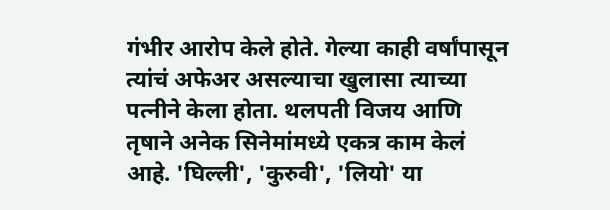गंभीर आरोप केले होते. गेल्या काही वर्षांपासून त्यांचं अफेअर असल्याचा खुलासा त्याच्या पत्नीने केला होता. थलपती विजय आणि तृषाने अनेक सिनेमांमध्ये एकत्र काम केलं आहे. 'घिल्ली', 'कुरुवी', 'लियो' या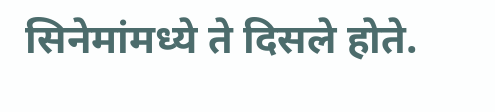सिनेमांमध्ये ते दिसले होते.